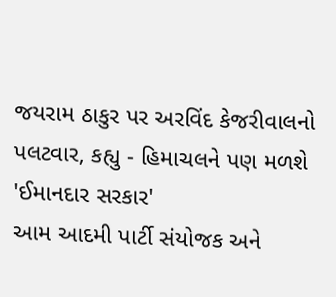જયરામ ઠાકુર પર અરવિંદ કેજરીવાલનો પલટવાર, કહ્યુ - હિમાચલને પણ મળશે 'ઈમાનદાર સરકાર'
આમ આદમી પાર્ટી સંયોજક અને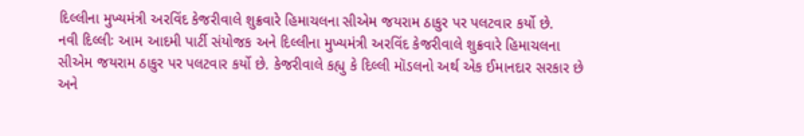દિલ્લીના મુખ્યમંત્રી અરવિંદ કેજરીવાલે શુક્રવારે હિમાચલના સીએમ જયરામ ઠાકુર પર પલટવાર કર્યો છે.
નવી દિલ્લીઃ આમ આદમી પાર્ટી સંયોજક અને દિલ્લીના મુખ્યમંત્રી અરવિંદ કેજરીવાલે શુક્રવારે હિમાચલના સીએમ જયરામ ઠાકુર પર પલટવાર કર્યો છે. કેજરીવાલે કહ્યુ કે દિલ્લી મૉડલનો અર્થ એક ઈમાનદાર સરકાર છે અને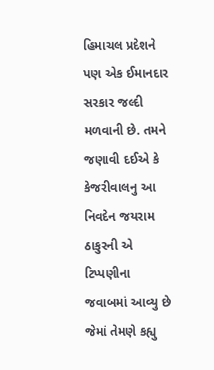હિમાચલ પ્રદેશને પણ એક ઈમાનદાર સરકાર જલ્દી મળવાની છે. તમને જણાવી દઈએ કે કેજરીવાલનુ આ નિવદેન જયરામ ઠાકુરની એ ટિપ્પણીના જવાબમાં આવ્યુ છે જેમાં તેમણે કહ્યુ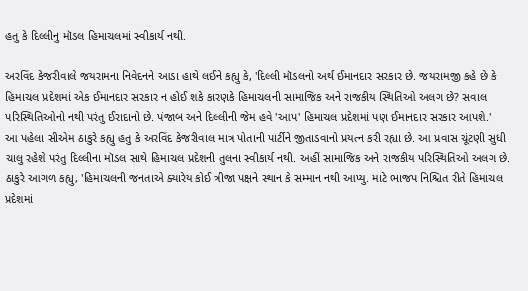હતુ કે દિલ્લીનુ મૉડલ હિમાચલમાં સ્વીકાર્ય નથી.

અરવિંદ કેજરીવાલે જયરામના નિવેદનને આડા હાથે લઈને કહ્યુ કે, 'દિલ્લી મૉડલનો અર્થ ઈમાનદાર સરકાર છે. જયરામજી કહે છે કે હિમાચલ પ્રદેશમાં એક ઈમાનદાર સરકાર ન હોઈ શકે કારણકે હિમાચલની સામાજિક અને રાજકીય સ્થિતિઓ અલગ છે? સવાલ પરિસ્થિતિઓનો નથી પરંતુ ઈરાદાનો છે. પંજાબ અને દિલ્લીની જેમ હવે 'આપ' હિમાચલ પ્રદેશમાં પણ ઈમાનદાર સરકાર આપશે.'
આ પહેલા સીએમ ઠાકુરે કહ્યુ હતુ કે અરવિંદ કેજરીવાલ માત્ર પોતાની પાર્ટીને જીતાડવાનો પ્રયત્ન કરી રહ્યા છે. આ પ્રવાસ ચૂંટણી સુધી ચાલુ રહેશે પરંતુ દિલ્લીના મૉડલ સાથે હિમાચલ પ્રદેશની તુલના સ્વીકાર્ય નથી. અહીં સામાજિક અને રાજકીય પરિસ્થિતિઓ અલગ છે. ઠાકુરે આગળ કહ્યુ, 'હિમાચલની જનતાએ ક્યારેય કોઈ ત્રીજા પક્ષને સ્થાન કે સમ્માન નથી આપ્યુ. માટે ભાજપ નિશ્ચિત રીતે હિમાચલ પ્રદેશમાં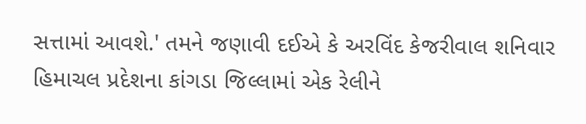સત્તામાં આવશે.' તમને જણાવી દઈએ કે અરવિંદ કેજરીવાલ શનિવાર હિમાચલ પ્રદેશના કાંગડા જિલ્લામાં એક રેલીને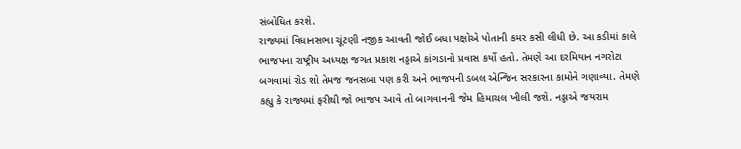સંબોધિત કરશે.
રાજ્યમાં વિધાનસભા ચૂંટણી નજીક આવતી જોઈ બધા પક્ષોએ પોતાની કમર કસી લીધી છે. આ કડીમાં કાલે ભાજપના રાષ્ટ્રીય અધ્યક્ષ જગત પ્રકાશ નડ્ડાએ કાંગડાનો પ્રવાસ કર્યો હતો. તેમણે આ દરમિયાન નગરોટા બગવામાં રોડ શો તેમજ જનસબા પણ કરી અને ભાજપની ડબલ એન્જિન સરકારના કામોને ગણાવ્યા. તેમણે કહ્યુ કે રાજ્યમાં ફરીથી જો ભાજપ આવે તો બાગવાનની જેમ હિમાચલ ખીલી જશે. નડ્ડાએ જયરામ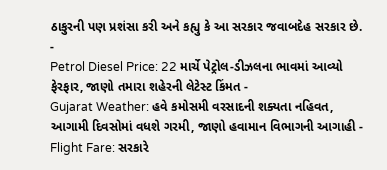ઠાકુરની પણ પ્રશંસા કરી અને કહ્યુ કે આ સરકાર જવાબદેહ સરકાર છે.
-
Petrol Diesel Price: 22 માર્ચે પેટ્રોલ-ડીઝલના ભાવમાં આવ્યો ફેરફાર, જાણો તમારા શહેરની લેટેસ્ટ કિંમત -
Gujarat Weather: હવે કમોસમી વરસાદની શક્યતા નહિવત, આગામી દિવસોમાં વધશે ગરમી, જાણો હવામાન વિભાગની આગાહી -
Flight Fare: સરકારે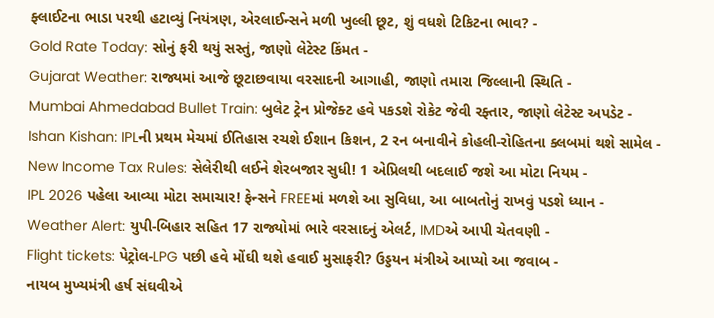ફ્લાઈટના ભાડા પરથી હટાવ્યું નિયંત્રણ, એરલાઈન્સને મળી ખુલ્લી છૂટ, શું વધશે ટિકિટના ભાવ? -
Gold Rate Today: સોનું ફરી થયું સસ્તું, જાણો લેટેસ્ટ કિંમત -
Gujarat Weather: રાજ્યમાં આજે છૂટાછવાયા વરસાદની આગાહી, જાણો તમારા જિલ્લાની સ્થિતિ -
Mumbai Ahmedabad Bullet Train: બુલેટ ટ્રેન પ્રોજેક્ટ હવે પકડશે રોકેટ જેવી રફ્તાર, જાણો લેટેસ્ટ અપડેટ -
Ishan Kishan: IPLની પ્રથમ મેચમાં ઈતિહાસ રચશે ઈશાન કિશન, 2 રન બનાવીને કોહલી-રોહિતના ક્લબમાં થશે સામેલ -
New Income Tax Rules: સેલેરીથી લઈને શેરબજાર સુધી! 1 એપ્રિલથી બદલાઈ જશે આ મોટા નિયમ -
IPL 2026 પહેલા આવ્યા મોટા સમાચાર! ફેન્સને FREEમાં મળશે આ સુવિધા, આ બાબતોનું રાખવું પડશે ધ્યાન -
Weather Alert: યુપી-બિહાર સહિત 17 રાજ્યોમાં ભારે વરસાદનું એલર્ટ, IMDએ આપી ચેતવણી -
Flight tickets: પેટ્રોલ-LPG પછી હવે મોંઘી થશે હવાઈ મુસાફરી? ઉડ્ડયન મંત્રીએ આપ્યો આ જવાબ -
નાયબ મુખ્યમંત્રી હર્ષ સંઘવીએ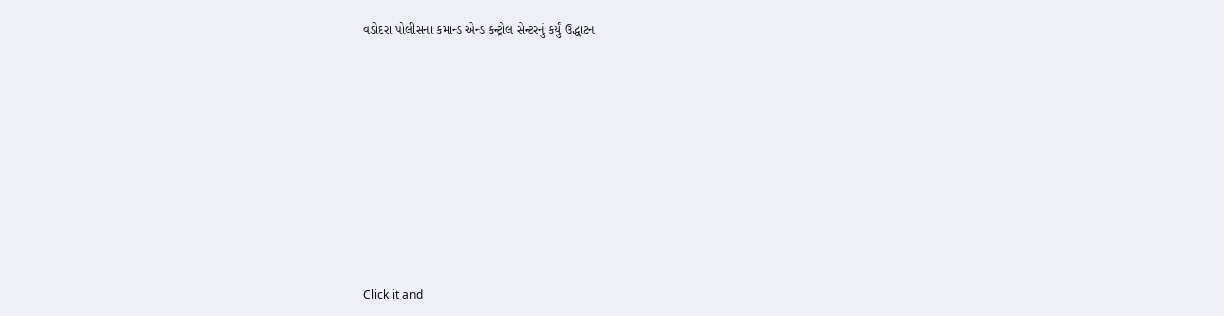વડોદરા પોલીસના કમાન્ડ એન્ડ કન્ટ્રોલ સેન્ટરનું કર્યું ઉદ્ધાટન












Click it and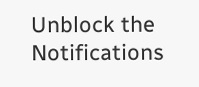Unblock the Notifications